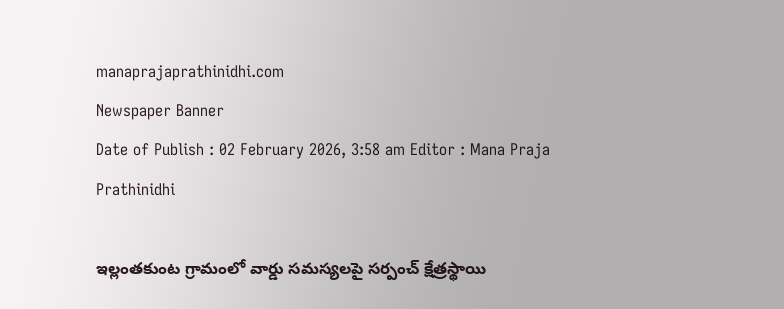manaprajaprathinidhi.com
Newspaper Banner
Date of Publish : 02 February 2026, 3:58 am Editor : Mana Praja Prathinidhi

ఇల్లంతకుంట గ్రామంలో వార్డు సమస్యలపై సర్పంచ్ క్షేత్రస్థాయి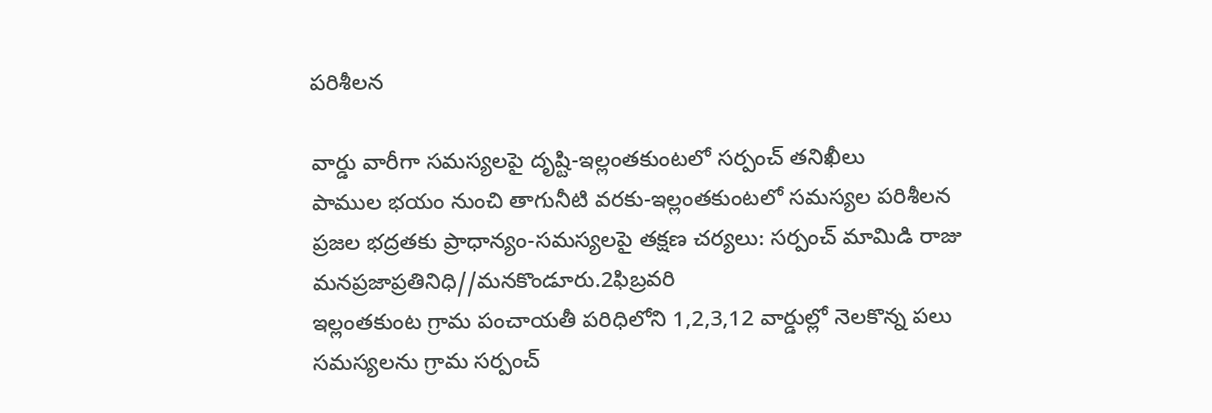పరిశీలన

వార్డు వారీగా సమస్యలపై దృష్టి-ఇల్లంతకుంటలో సర్పంచ్ తనిఖీలు
పాముల భయం నుంచి తాగునీటి వరకు-ఇల్లంతకుంటలో సమస్యల పరిశీలన
ప్రజల భద్రతకు ప్రాధాన్యం-సమస్యలపై తక్షణ చర్యలు: సర్పంచ్ మామిడి రాజు
మనప్రజాప్రతినిధి//మనకొండూరు.2ఫిబ్రవరి
ఇల్లంతకుంట గ్రామ పంచాయతీ పరిధిలోని 1,2,3,12 వార్డుల్లో నెలకొన్న పలు సమస్యలను గ్రామ సర్పంచ్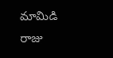మామిడి రాజు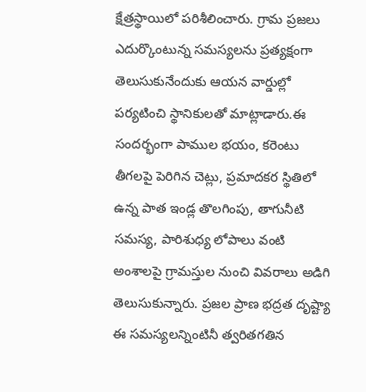క్షేత్రస్థాయిలో పరిశీలించారు. గ్రామ ప్రజలు ఎదుర్కొంటున్న సమస్యలను ప్రత్యక్షంగా తెలుసుకునేందుకు ఆయన వార్డుల్లో పర్యటించి స్థానికులతో మాట్లాడారు.ఈ సందర్భంగా పాముల భయం, కరెంటు తీగలపై పెరిగిన చెట్లు, ప్రమాదకర స్థితిలో ఉన్న పాత ఇండ్ల తొలగింపు, తాగునీటి సమస్య, పారిశుధ్య లోపాలు వంటి అంశాలపై గ్రామస్తుల నుంచి వివరాలు అడిగి తెలుసుకున్నారు. ప్రజల ప్రాణ భద్రత దృష్ట్యా ఈ సమస్యలన్నింటినీ త్వరితగతిన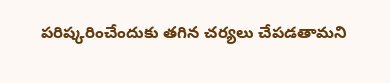పరిష్కరించేందుకు తగిన చర్యలు చేపడతామని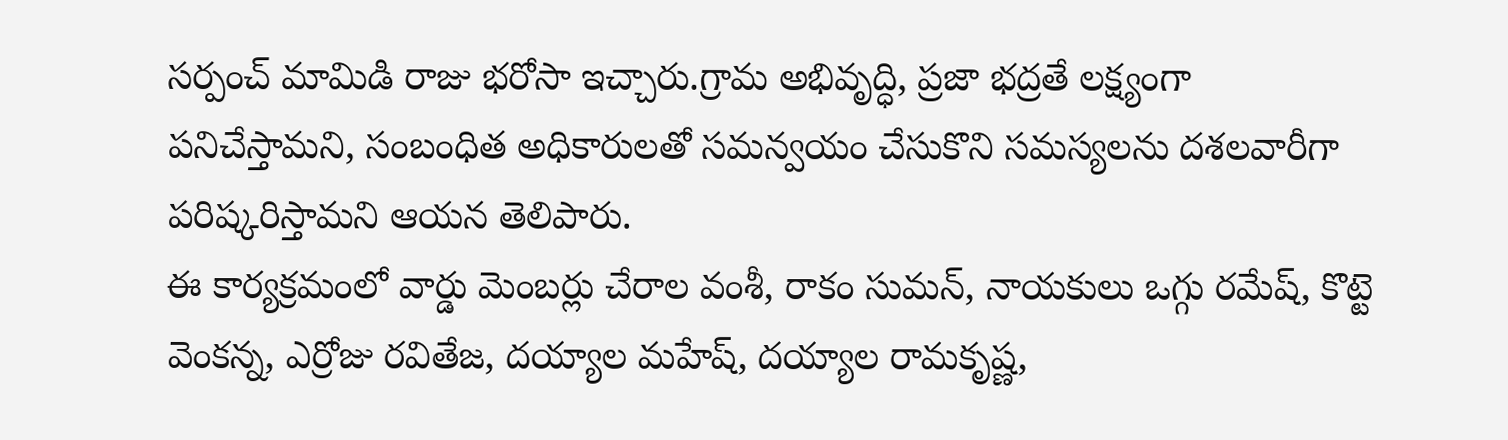సర్పంచ్ మామిడి రాజు భరోసా ఇచ్చారు.గ్రామ అభివృద్ధి, ప్రజా భద్రతే లక్ష్యంగా పనిచేస్తామని, సంబంధిత అధికారులతో సమన్వయం చేసుకొని సమస్యలను దశలవారీగా పరిష్కరిస్తామని ఆయన తెలిపారు.
ఈ కార్యక్రమంలో వార్డు మెంబర్లు చేరాల వంశీ, రాకం సుమన్, నాయకులు ఒగ్గు రమేష్, కొట్టె వెంకన్న, ఎర్రోజు రవితేజ, దయ్యాల మహేష్, దయ్యాల రామకృష్ణ,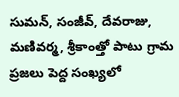సుమన్, సంజీవ్, దేవరాజు, మణివర్మ, శ్రీకాంత్తో పాటు గ్రామ ప్రజలు పెద్ద సంఖ్యలో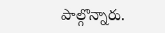పాల్గొన్నారు.